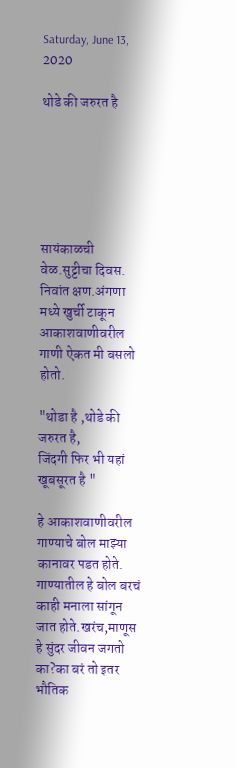Saturday, June 13, 2020

थोडे की जरुरत है






सायंकाळची वेळ.सुट्टीचा दिवस. निवांत क्षण.अंगणा मध्ये खुर्ची टाकून आकाशवाणीवरील गाणी ऐकत मी बसलो होतो.

"थोडा है ,थोडे की जरुरत है,
जिंदगी फिर भी यहां खूबसूरत है "

हे आकाशवाणीवरील गाण्याचे बोल माझ्या कानावर पडत होते. गाण्यातील हे बोल बरचं काही मनाला सांगून जात होते.खरंच,माणूस हे सुंदर जीवन जगतो का?का बरं तो इतर भौतिक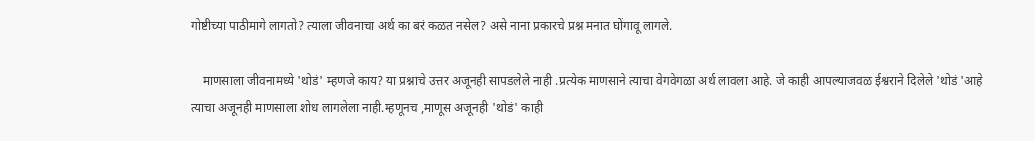गोष्टीच्या पाठीमागे लागतो? त्याला जीवनाचा अर्थ का बरं कळत नसेल? असे नाना प्रकारचे प्रश्न मनात घोंगावू लागले.

    माणसाला जीवनामध्ये 'थोडं' म्हणजे काय? या प्रश्नाचे उत्तर अजूनही सापडलेले नाही .प्रत्येक माणसाने त्याचा वेगवेगळा अर्थ लावला आहे. जे काही आपल्याजवळ ईश्वराने दिलेले 'थोडं 'आहे त्याचा अजूनही माणसाला शोध लागलेला नाही.म्हणूनच ,माणूस अजूनही 'थोडं' काही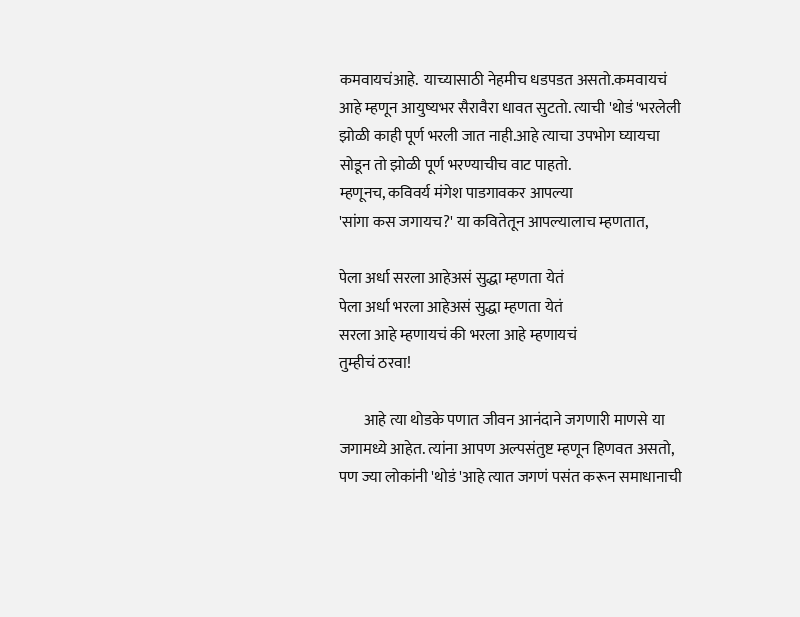कमवायचंआहे.  याच्यासाठी नेहमीच धडपडत असतो.कमवायचं आहे म्हणून आयुष्यभर सैरावैरा धावत सुटतो. त्याची 'थोडं 'भरलेली झोळी काही पूर्ण भरली जात नाही.आहे त्याचा उपभोग घ्यायचा सोडून तो झोळी पूर्ण भरण्याचीच वाट पाहतो.
म्हणूनच, कविवर्य मंगेश पाडगावकर आपल्या
'सांगा कस जगायच?' या कवितेतून आपल्यालाच म्हणतात,

पेला अर्धा सरला आहेअसं सुद्धा म्हणता येतं
पेला अर्धा भरला आहेअसं सुद्धा म्हणता येतं
सरला आहे म्हणायचं की भरला आहे म्हणायचं
तुम्हीचं ठरवा!

        आहे त्या थोडके पणात जीवन आनंदाने जगणारी माणसे या जगामध्ये आहेत. त्यांना आपण अल्पसंतुष्ट म्हणून हिणवत असतो, पण ज्या लोकांनी 'थोडं 'आहे त्यात जगणं पसंत करून समाधानाची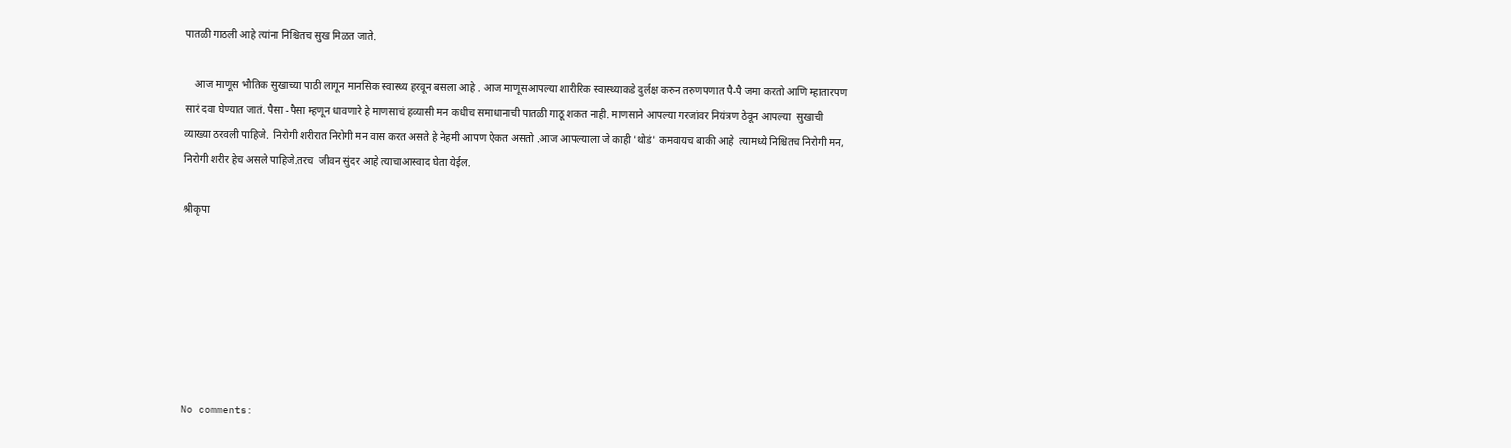पातळी गाठली आहे त्यांना निश्चितच सुख मिळत जाते.

    आज माणूस भौतिक सुखाच्या पाठी लागून मानसिक स्वास्थ्य हरवून बसला आहे . आज माणूसआपल्या शारीरिक स्वास्थ्याकडे दुर्लक्ष करुन तरुणपणात पै-पै जमा करतो आणि म्हातारपण सारं दवा घेण्यात जातं. पैसा -पैसा म्हणून धावणारे हे माणसाचं हव्यासी मन कधीच समाधानाची पातळी गाठू शकत नाही. माणसाने आपल्या गरजांवर नियंत्रण ठेवून आपल्या  सुखाची व्याख्या ठरवली पाहिजे.  निरोगी शरीरात निरोगी मन वास करत असते हे नेहमी आपण ऐकत असतो .आज आपल्याला जे काही 'थोडं' कमवायच बाकी आहे  त्यामध्ये निश्चितच निरोगी मन, निरोगी शरीर हेच असले पाहिजे.तरच  जीवन सुंदर आहे त्याचाआस्वाद घेता येईल.

श्रीकृपा







No comments: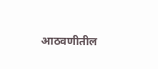आठवणीतील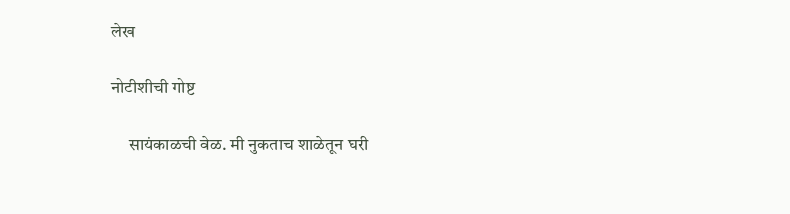लेख

नोटीशीची गोष्ट

     सायंकाळची वेळ. मी नुकताच शाळेतून घरी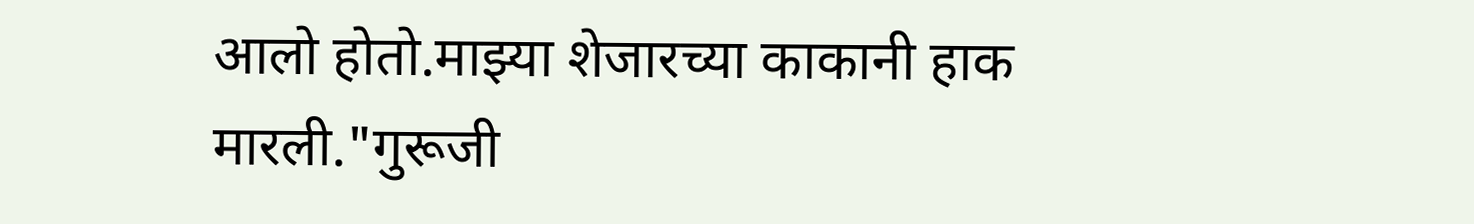आलो होतो.माझ्या शेजारच्या काकानी हाक मारली."गुरूजी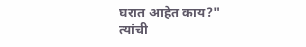घरात आहेत काय?" त्यांची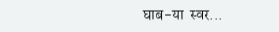घाब-या  स्वर...